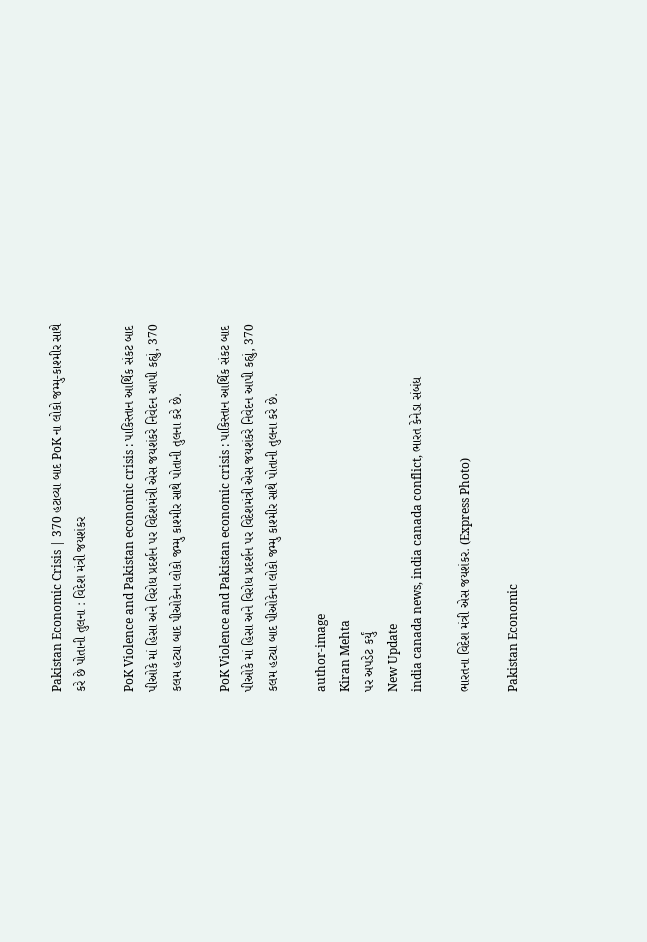Pakistan Economic Crisis | 370 હટાવ્યા બાદ PoK ના લોકો જમ્મુ-કાશ્મીર સાથે કરે છે પોતાની તુલના : વિદેશ મંત્રી જયશંકર

PoK Violence and Pakistan economic crisis : પાકિસ્તાન આર્થિક સંકટ બાદ પીઓકે માં હિસા અને વિરોધ પ્રદર્શન પર વિદેશમંત્રી એસ જયશંકરે નિવેદન આપી કહ્યું, 370 કલમ હટ્યા બાદ પીઓકેના લોકો જમ્મુ કાશ્મીર સાથે પોતાની તુલના કરે છે.

PoK Violence and Pakistan economic crisis : પાકિસ્તાન આર્થિક સંકટ બાદ પીઓકે માં હિસા અને વિરોધ પ્રદર્શન પર વિદેશમંત્રી એસ જયશંકરે નિવેદન આપી કહ્યું, 370 કલમ હટ્યા બાદ પીઓકેના લોકો જમ્મુ કાશ્મીર સાથે પોતાની તુલના કરે છે.

author-image
Kiran Mehta
પર અપડેટ કર્યું
New Update
india canada news, india canada conflict, ભારત કેનેડા સંબંધ

ભારતના વિદેશ મંત્રી એસ જયશંકર. (Express Photo)

Pakistan Economic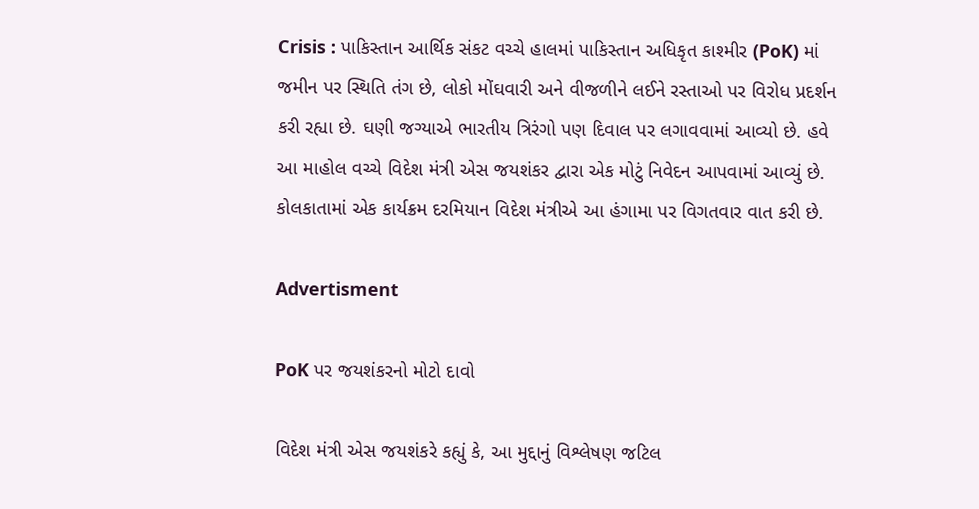Crisis : પાકિસ્તાન આર્થિક સંકટ વચ્ચે હાલમાં પાકિસ્તાન અધિકૃત કાશ્મીર (PoK) માં જમીન પર સ્થિતિ તંગ છે, લોકો મોંઘવારી અને વીજળીને લઈને રસ્તાઓ પર વિરોધ પ્રદર્શન કરી રહ્યા છે. ઘણી જગ્યાએ ભારતીય ત્રિરંગો પણ દિવાલ પર લગાવવામાં આવ્યો છે. હવે આ માહોલ વચ્ચે વિદેશ મંત્રી એસ જયશંકર દ્વારા એક મોટું નિવેદન આપવામાં આવ્યું છે. કોલકાતામાં એક કાર્યક્રમ દરમિયાન વિદેશ મંત્રીએ આ હંગામા પર વિગતવાર વાત કરી છે.

Advertisment

PoK પર જયશંકરનો મોટો દાવો

વિદેશ મંત્રી એસ જયશંકરે કહ્યું કે, આ મુદ્દાનું વિશ્લેષણ જટિલ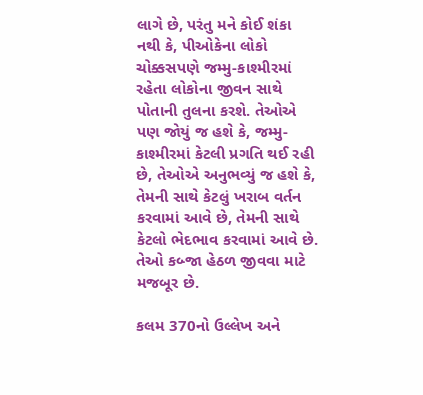લાગે છે, પરંતુ મને કોઈ શંકા નથી કે, પીઓકેના લોકો ચોક્કસપણે જમ્મુ-કાશ્મીરમાં રહેતા લોકોના જીવન સાથે પોતાની તુલના કરશે. તેઓએ પણ જોયું જ હશે કે, જમ્મુ-કાશ્મીરમાં કેટલી પ્રગતિ થઈ રહી છે, તેઓએ અનુભવ્યું જ હશે કે, તેમની સાથે કેટલું ખરાબ વર્તન કરવામાં આવે છે, તેમની સાથે કેટલો ભેદભાવ કરવામાં આવે છે. તેઓ કબ્જા હેઠળ જીવવા માટે મજબૂર છે.

કલમ 370નો ઉલ્લેખ અને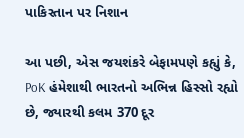પાકિસ્તાન પર નિશાન

આ પછી, એસ જયશંકરે બેફામપણે કહ્યું કે, PoK હંમેશાથી ભારતનો અભિન્ન હિસ્સો રહ્યો છે, જ્યારથી કલમ 370 દૂર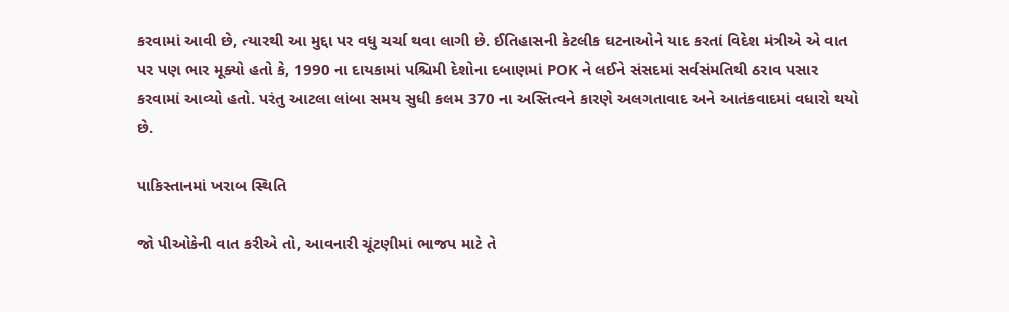કરવામાં આવી છે, ત્યારથી આ મુદ્દા પર વધુ ચર્ચા થવા લાગી છે. ઈતિહાસની કેટલીક ઘટનાઓને યાદ કરતાં વિદેશ મંત્રીએ એ વાત પર પણ ભાર મૂક્યો હતો કે, 1990 ના દાયકામાં પશ્ચિમી દેશોના દબાણમાં POK ને લઈને સંસદમાં સર્વસંમતિથી ઠરાવ પસાર કરવામાં આવ્યો હતો. પરંતુ આટલા લાંબા સમય સુધી કલમ 370 ના અસ્તિત્વને કારણે અલગતાવાદ અને આતંકવાદમાં વધારો થયો છે.

પાકિસ્તાનમાં ખરાબ સ્થિતિ

જો પીઓકેની વાત કરીએ તો, આવનારી ચૂંટણીમાં ભાજપ માટે તે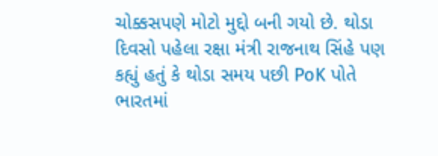ચોક્કસપણે મોટો મુદ્દો બની ગયો છે. થોડા દિવસો પહેલા રક્ષા મંત્રી રાજનાથ સિંહે પણ કહ્યું હતું કે થોડા સમય પછી PoK પોતે ભારતમાં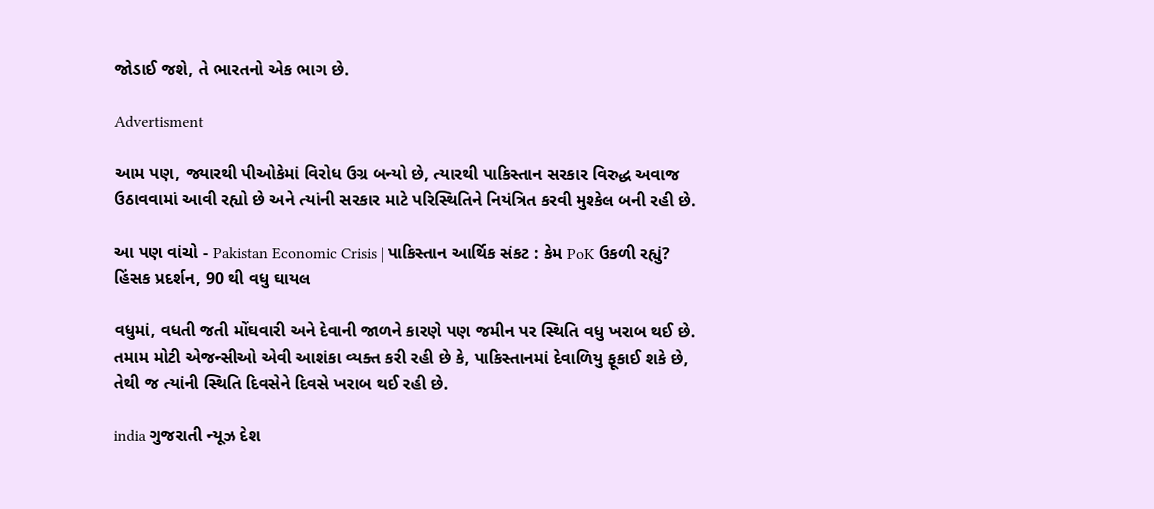જોડાઈ જશે, તે ભારતનો એક ભાગ છે.

Advertisment

આમ પણ, જ્યારથી પીઓકેમાં વિરોધ ઉગ્ર બન્યો છે, ત્યારથી પાકિસ્તાન સરકાર વિરુદ્ધ અવાજ ઉઠાવવામાં આવી રહ્યો છે અને ત્યાંની સરકાર માટે પરિસ્થિતિને નિયંત્રિત કરવી મુશ્કેલ બની રહી છે.

આ પણ વાંચો - Pakistan Economic Crisis | પાકિસ્તાન આર્થિક સંકટ : કેમ PoK ઉકળી રહ્યું? હિંસક પ્રદર્શન, 90 થી વધુ ઘાયલ

વધુમાં, વધતી જતી મોંઘવારી અને દેવાની જાળને કારણે પણ જમીન પર સ્થિતિ વધુ ખરાબ થઈ છે. તમામ મોટી એજન્સીઓ એવી આશંકા વ્યક્ત કરી રહી છે કે, પાકિસ્તાનમાં દેવાળિયુ ફૂકાઈ શકે છે, તેથી જ ત્યાંની સ્થિતિ દિવસેને દિવસે ખરાબ થઈ રહી છે.

india ગુજરાતી ન્યૂઝ દેશ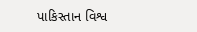પાકિસ્તાન વિશ્વ